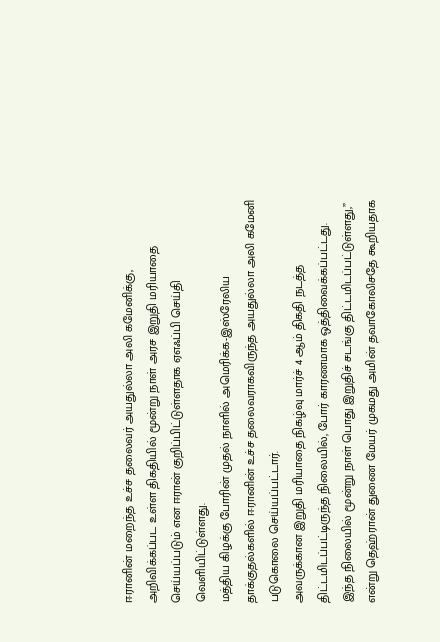ஈரானின் மறைந்த உச்ச தலைவர் அயதுல்லா அலி கமேனிக்கு, அறிவிக்கப்பட உள்ள திகதியில் மூன்று நாள் அரச இறுதி மரியாதை செய்யப்படும் என ஈரான் குறிப்பிட்டுள்ளதாக ஏஎஃப்பி செய்தி வெளியிட்டுள்ளது.
மத்திய கிழக்கு போரின் முதல் நாளில் அமெரிக்க-இஸ்ரேலிய தாக்குதல்களில் ஈரானின் உச்ச தலைவராகவிருந்த அயதுல்லா அலி கமேனி படுகொலை செய்யப்பட்டார்.
அவருக்கான இறுதி மரியாதை நிகழ்வு மார்ச் 4 ஆம் திகதி நடத்த திட்டமிடப்பட்டிருந்த நிலையில், போர் காரணமாக ஒத்திவைக்கப்பட்டது.
இந்த நிலையில் மூன்று நாள் பொது இறுதிச் சடங்கு திட்டமிடப்பட்டுள்ளது,” என்று தெஹ்ரான் துணை மேயர் முகமது அமின் தவாகோலிசதே கூறியதாக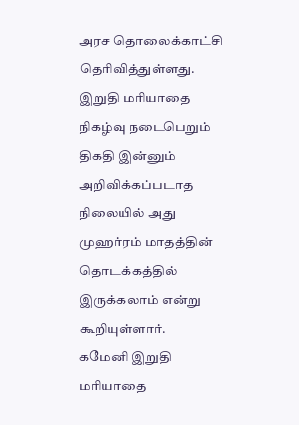அரச தொலைக்காட்சி தெரிவித்துள்ளது.
இறுதி மரியாதை நிகழ்வு நடைபெறும் திகதி இன்னும் அறிவிக்கப்படாத நிலையில் அது முஹர்ரம் மாதத்தின் தொடக்கத்தில் இருக்கலாம் என்று கூறியுள்ளார்.
கமேனி இறுதி மரியாதை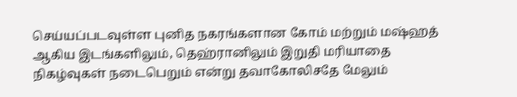செய்யப்படவுள்ள புனித நகரங்களான கோம் மற்றும் மஷ்ஹத் ஆகிய இடங்களிலும், தெஹ்ரானிலும் இறுதி மரியாதை நிகழ்வுகள் நடைபெறும் என்று தவாகோலிசதே மேலும்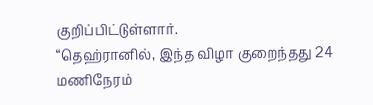குறிப்பிட்டுள்ளார்.
“தெஹ்ரானில், இந்த விழா குறைந்தது 24 மணிநேரம்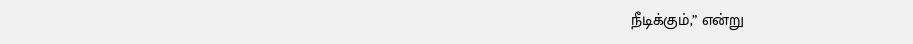நீடிக்கும்,” என்று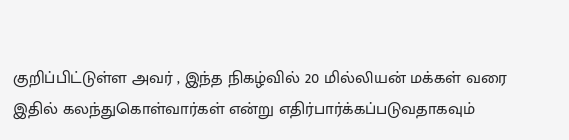குறிப்பிட்டுள்ள அவர் , இந்த நிகழ்வில் 20 மில்லியன் மக்கள் வரை இதில் கலந்துகொள்வார்கள் என்று எதிர்பார்க்கப்படுவதாகவும்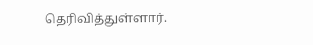தெரிவித்துள்ளார்.